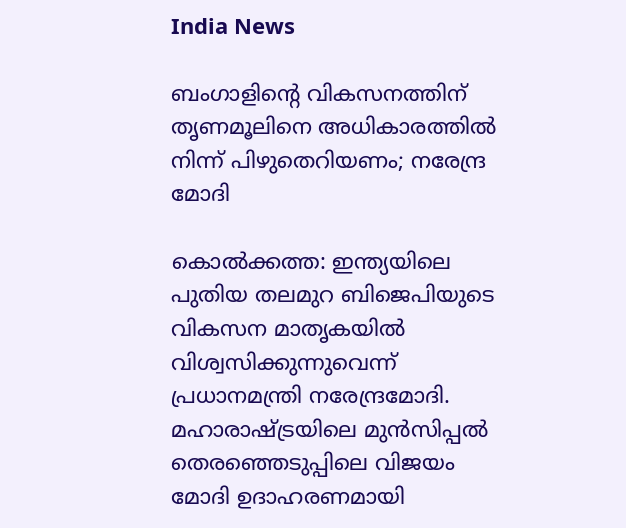India News

ബംഗാളിന്റെ വികസനത്തിന് തൃണമൂലിനെ അധികാരത്തില്‍ നിന്ന് പിഴുതെറിയണം; നരേന്ദ്ര മോദി

കൊല്‍ക്കത്ത: ഇന്ത്യയിലെ പുതിയ തലമുറ ബിജെപിയുടെ വികസന മാതൃകയില്‍ വിശ്വസിക്കുന്നുവെന്ന് പ്രധാനമന്ത്രി നരേന്ദ്രമോദി. മഹാരാഷ്ട്രയിലെ മുന്‍സിപ്പല്‍ തെരഞ്ഞെടുപ്പിലെ വിജയം മോദി ഉദാഹരണമായി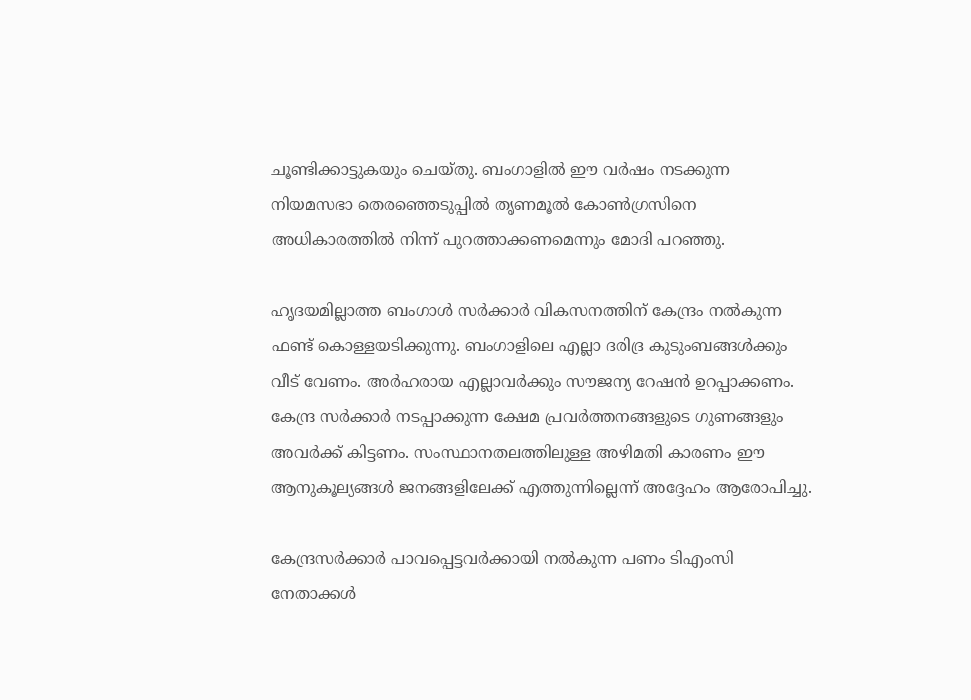ചൂണ്ടിക്കാട്ടുകയും ചെയ്തു. ബംഗാളില്‍ ഈ വര്‍ഷം നടക്കുന്ന നിയമസഭാ തെരഞ്ഞെടുപ്പില്‍ തൃണമൂല്‍ കോണ്‍ഗ്രസിനെ അധികാരത്തില്‍ നിന്ന് പുറത്താക്കണമെന്നും മോദി പറഞ്ഞു.

ഹൃദയമില്ലാത്ത ബംഗാള്‍ സര്‍ക്കാര്‍ വികസനത്തിന് കേന്ദ്രം നല്‍കുന്ന ഫണ്ട് കൊള്ളയടിക്കുന്നു. ബംഗാളിലെ എല്ലാ ദരിദ്ര കുടുംബങ്ങള്‍ക്കും വീട് വേണം. അര്‍ഹരായ എല്ലാവര്‍ക്കും സൗജന്യ റേഷന്‍ ഉറപ്പാക്കണം. കേന്ദ്ര സര്‍ക്കാര്‍ നടപ്പാക്കുന്ന ക്ഷേമ പ്രവര്‍ത്തനങ്ങളുടെ ഗുണങ്ങളും അവര്‍ക്ക് കിട്ടണം. സംസ്ഥാനതലത്തിലുള്ള അഴിമതി കാരണം ഈ ആനുകൂല്യങ്ങള്‍ ജനങ്ങളിലേക്ക് എത്തുന്നില്ലെന്ന് അദ്ദേഹം ആരോപിച്ചു.

കേന്ദ്രസര്‍ക്കാര്‍ പാവപ്പെട്ടവര്‍ക്കായി നല്‍കുന്ന പണം ടിഎംസി നേതാക്കള്‍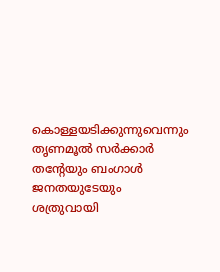കൊള്ളയടിക്കുന്നുവെന്നും തൃണമൂല്‍ സര്‍ക്കാര്‍ തന്റേയും ബംഗാള്‍ ജനതയുടേയും ശത്രുവായി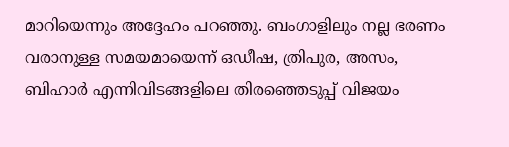മാറിയെന്നും അദ്ദേഹം പറഞ്ഞു. ബംഗാളിലും നല്ല ഭരണം വരാനുള്ള സമയമായെന്ന് ഒഡീഷ, ത്രിപുര, അസം, ബിഹാര്‍ എന്നിവിടങ്ങളിലെ തിരഞ്ഞെടുപ്പ് വിജയം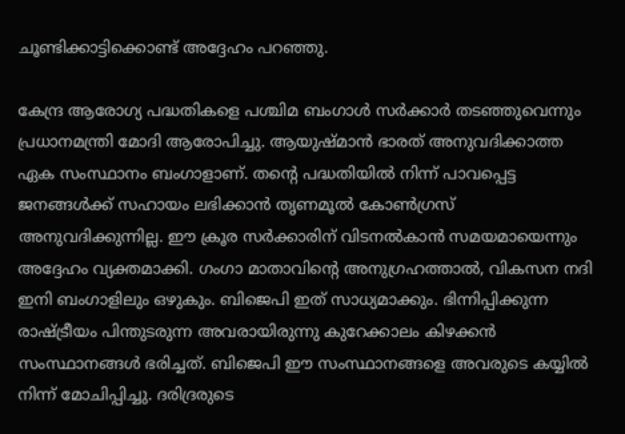ചൂണ്ടിക്കാട്ടിക്കൊണ്ട് അദ്ദേഹം പറഞ്ഞു.

കേന്ദ്ര ആരോഗ്യ പദ്ധതികളെ പശ്ചിമ ബംഗാള്‍ സര്‍ക്കാര്‍ തടഞ്ഞുവെന്നും പ്രധാനമന്ത്രി മോദി ആരോപിച്ചു. ആയുഷ്മാന്‍ ഭാരത് അനുവദിക്കാത്ത ഏക സംസ്ഥാനം ബംഗാളാണ്. തന്റെ പദ്ധതിയില്‍ നിന്ന് പാവപ്പെട്ട ജനങ്ങള്‍ക്ക് സഹായം ലഭിക്കാന്‍ തൃണമൂല്‍ കോണ്‍ഗ്രസ് അനുവദിക്കുന്നില്ല. ഈ ക്രൂര സര്‍ക്കാരിന് വിടനല്‍കാന്‍ സമയമായെന്നും അദ്ദേഹം വ്യക്തമാക്കി. ഗംഗാ മാതാവിന്റെ അനുഗ്രഹത്താല്‍, വികസന നദി ഇനി ബംഗാളിലും ഒഴുകും. ബിജെപി ഇത് സാധ്യമാക്കും. ഭിന്നിപ്പിക്കുന്ന രാഷ്ട്രീയം പിന്തുടരുന്ന അവരായിരുന്നു കുറേക്കാലം കിഴക്കന്‍ സംസ്ഥാനങ്ങള്‍ ഭരിച്ചത്. ബിജെപി ഈ സംസ്ഥാനങ്ങളെ അവരുടെ കയ്യില്‍ നിന്ന് മോചിപ്പിച്ചു. ദരിദ്രരുടെ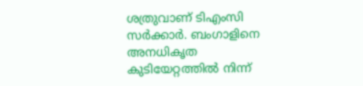ശത്രുവാണ് ടിഎംസി സര്‍ക്കാര്‍. ബംഗാളിനെ അനധികൃത കുടിയേറ്റത്തില്‍ നിന്ന്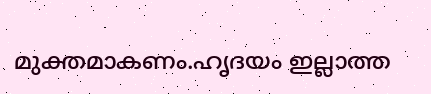മുക്തമാകണം.ഹൃദയം ഇല്ലാത്ത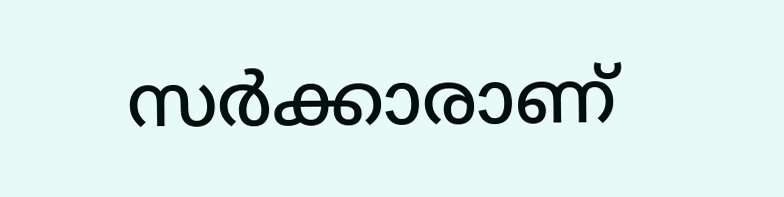സര്‍ക്കാരാണ്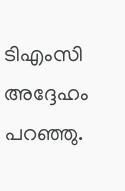ടിഎംസി അദ്ദേഹം പറഞ്ഞു.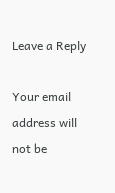Leave a Reply

Your email address will not be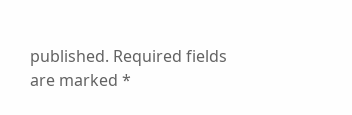published. Required fields are marked *